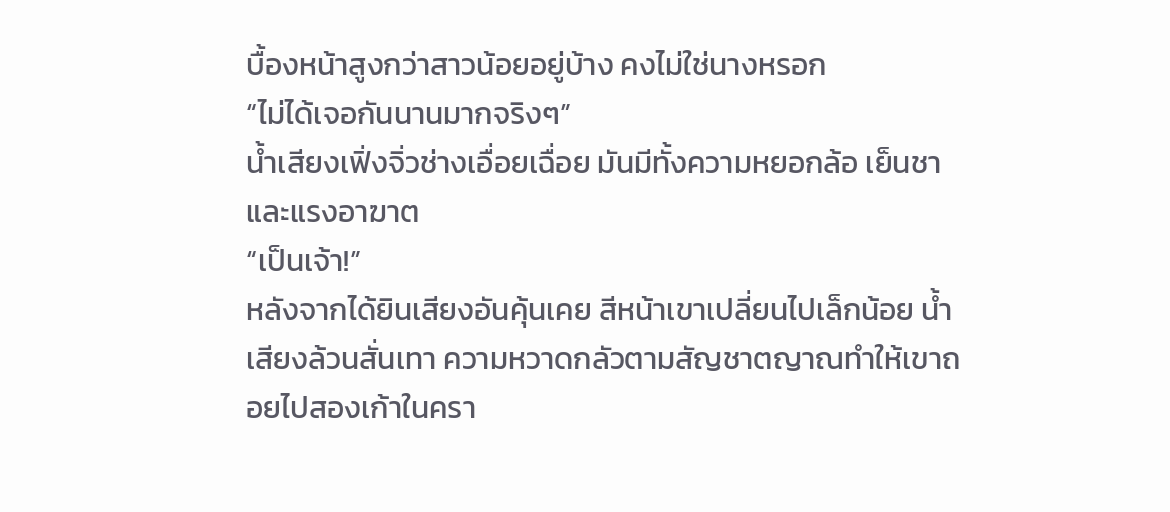บื้องหน้าสูงกว่าสาวน้อยอยู่บ้าง คงไม่ใช่นางหรอก
“ไม่ได้เจอกันนานมากจริงๆ”
น้ำเสียงเฟิ่งจิ่วช่างเอื่อยเฉื่อย มันมีทั้งความหยอกล้อ เย็นชา และแรงอาฆาต
“เป็นเจ้า!”
หลังจากได้ยินเสียงอันคุ้นเคย สีหน้าเขาเปลี่ยนไปเล็กน้อย น้ำเสียงล้วนสั่นเทา ความหวาดกลัวตามสัญชาตญาณทำให้เขาถอยไปสองเก้าในครา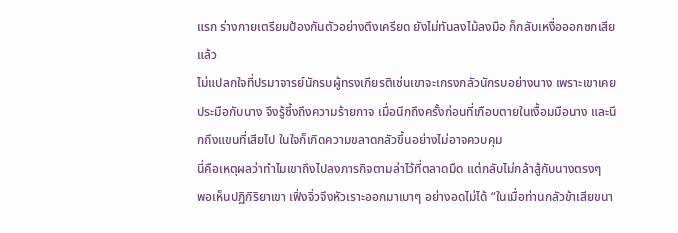แรก ร่างกายเตรียมป้องกันตัวอย่างตึงเครียด ยังไม่ทันลงไม้ลงมือ ก็กลับเหงื่อออกซกเสียแล้ว
ไม่แปลกใจที่ปรมาจารย์นักรบผู้ทรงเกียรติเช่นเขาจะเกรงกลัวนักรบอย่างนาง เพราะเขาเคยประมือกับนาง จึงรู้ซึ้งถึงความร้ายกาจ เมื่อนึกถึงครั้งก่อนที่เกือบตายในเงื้อมมือนาง และนึกถึงแขนที่เสียไป ในใจก็เกิดความขลาดกลัวขึ้นอย่างไม่อาจควบคุม
นี่คือเหตุผลว่าทำไมเขาถึงไปลงภารกิจตามล่าไว้ที่ตลาดมืด แต่กลับไม่กล้าสู้กับนางตรงๆ
พอเห็นปฏิกิริยาเขา เฟิ่งจิ่วจึงหัวเราะออกมาเบาๆ อย่างอดไม่ได้ “ในเมื่อท่านกลัวข้าเสียขนา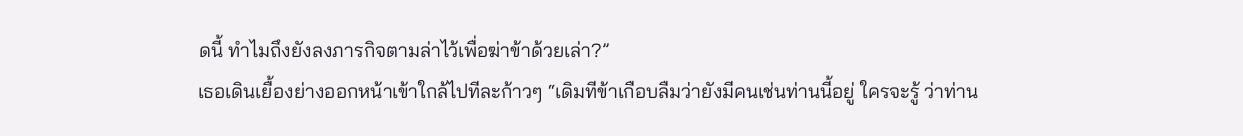ดนี้ ทำไมถึงยังลงภารกิจตามล่าไว้เพื่อฆ่าข้าด้วยเล่า?”
เธอเดินเยื้องย่างออกหน้าเข้าใกล้ไปทีละก้าวๆ “เดิมทีข้าเกือบลืมว่ายังมีคนเช่นท่านนี้อยู่ ใครจะรู้ ว่าท่าน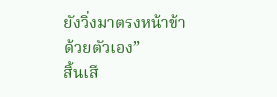ยังวิ่งมาตรงหน้าข้าด้วยตัวเอง”
สิ้นเสี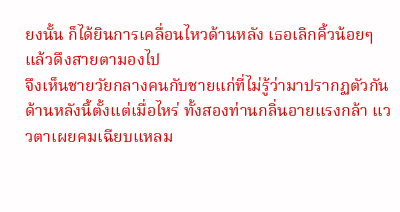ยงนั้น ก็ได้ยินการเคลื่อนไหวด้านหลัง เธอเลิกคิ้วน้อยๆ แล้วดึงสายตามองไป
จึงเห็นชายวัยกลางคนกับชายแก่ที่ไม่รู้ว่ามาปรากฏตัวกันด้านหลังนี้ตั้งแต่เมื่อไหร่ ทั้งสองท่านกลิ่นอายแรงกล้า แววตาเผยคมเฉียบแหลม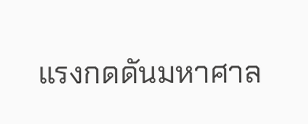แรงกดดันมหาศาล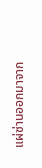แผ่ซ่านออกมาจาก